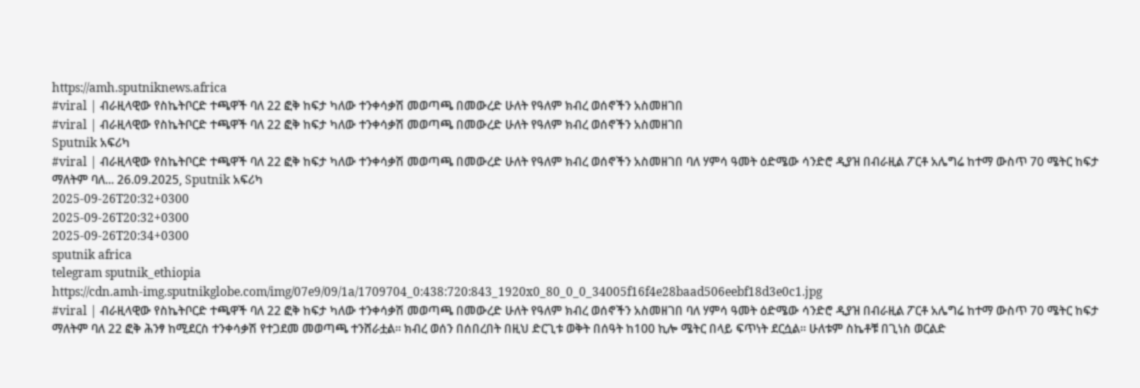https://amh.sputniknews.africa
#viral | ብራዚላዊው የስኬትቦርድ ተጫዋች ባለ 22 ፎቅ ከፍታ ካለው ተንቀሳቃሽ መወጣጫ በመውረድ ሁለት የዓለም ክብረ ወሰኖችን አስመዘገበ
#viral | ብራዚላዊው የስኬትቦርድ ተጫዋች ባለ 22 ፎቅ ከፍታ ካለው ተንቀሳቃሽ መወጣጫ በመውረድ ሁለት የዓለም ክብረ ወሰኖችን አስመዘገበ
Sputnik አፍሪካ
#viral | ብራዚላዊው የስኬትቦርድ ተጫዋች ባለ 22 ፎቅ ከፍታ ካለው ተንቀሳቃሽ መወጣጫ በመውረድ ሁለት የዓለም ክብረ ወሰኖችን አስመዘገበ ባለ ሃምሳ ዓመት ዕድሜው ሳንድሮ ዲያዝ በብራዚል ፖርቶ አሌግሬ ከተማ ውስጥ 70 ሜትር ከፍታ ማለትም ባለ... 26.09.2025, Sputnik አፍሪካ
2025-09-26T20:32+0300
2025-09-26T20:32+0300
2025-09-26T20:34+0300
sputnik africa
telegram sputnik_ethiopia
https://cdn.amh-img.sputnikglobe.com/img/07e9/09/1a/1709704_0:438:720:843_1920x0_80_0_0_34005f16f4e28baad506eebf18d3e0c1.jpg
#viral | ብራዚላዊው የስኬትቦርድ ተጫዋች ባለ 22 ፎቅ ከፍታ ካለው ተንቀሳቃሽ መወጣጫ በመውረድ ሁለት የዓለም ክብረ ወሰኖችን አስመዘገበ ባለ ሃምሳ ዓመት ዕድሜው ሳንድሮ ዲያዝ በብራዚል ፖርቶ አሌግሬ ከተማ ውስጥ 70 ሜትር ከፍታ ማለትም ባለ 22 ፎቅ ሕንፃ ከሚደርስ ተንቀሳቃሽ የተጋደመ መወጣጫ ተንሸራቷል። ክብረ ወሰን በሰበረበት በዚህ ድርጊቱ ወቅት በሰዓት ከ100 ኪሎ ሜትር በላይ ፍጥነት ደርሷል። ሁለቱም ስኬቶቹ በጊነስ ወርልድ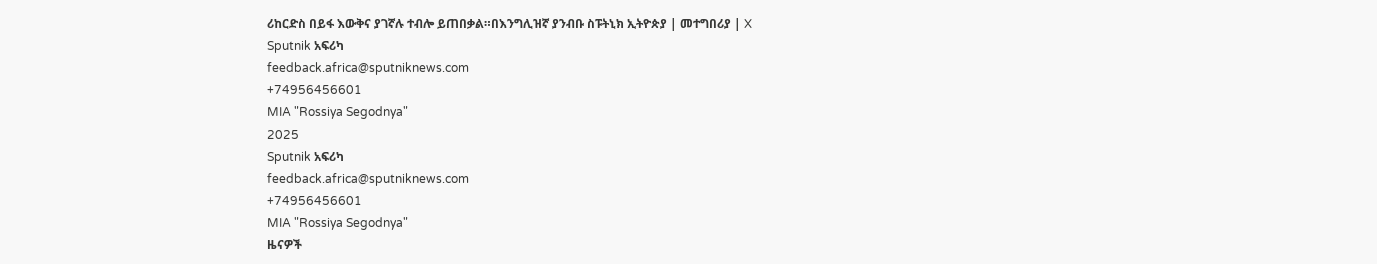ሪከርድስ በይፋ እውቅና ያገኛሉ ተብሎ ይጠበቃል።በእንግሊዝኛ ያንብቡ ስፑትኒክ ኢትዮጵያ | መተግበሪያ | X
Sputnik አፍሪካ
feedback.africa@sputniknews.com
+74956456601
MIA "Rossiya Segodnya"
2025
Sputnik አፍሪካ
feedback.africa@sputniknews.com
+74956456601
MIA "Rossiya Segodnya"
ዜናዎች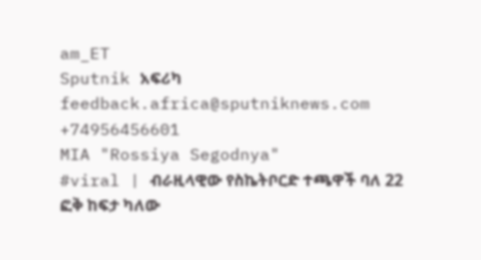am_ET
Sputnik አፍሪካ
feedback.africa@sputniknews.com
+74956456601
MIA "Rossiya Segodnya"
#viral | ብራዚላዊው የስኬትቦርድ ተጫዋች ባለ 22 ፎቅ ከፍታ ካለው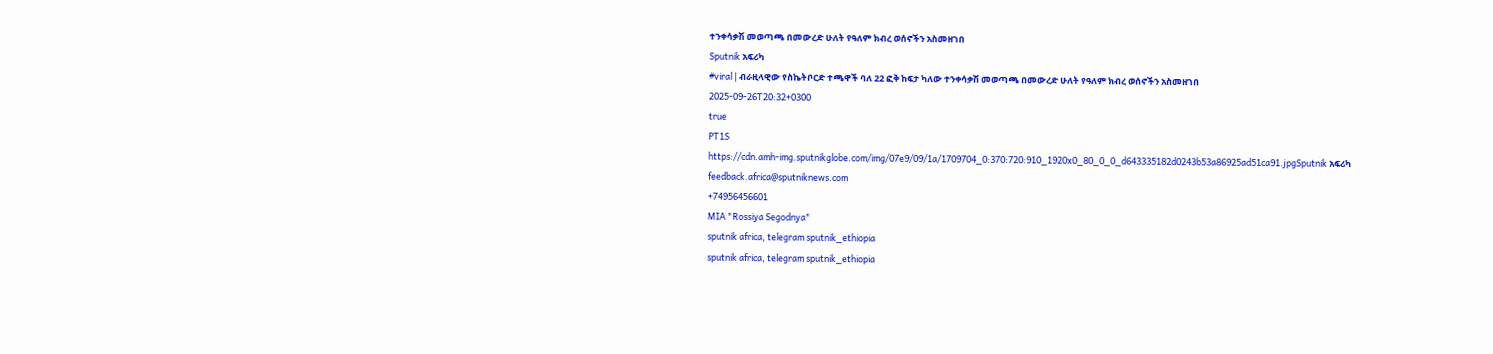ተንቀሳቃሽ መወጣጫ በመውረድ ሁለት የዓለም ክብረ ወሰኖችን አስመዘገበ
Sputnik አፍሪካ
#viral | ብራዚላዊው የስኬትቦርድ ተጫዋች ባለ 22 ፎቅ ከፍታ ካለው ተንቀሳቃሽ መወጣጫ በመውረድ ሁለት የዓለም ክብረ ወሰኖችን አስመዘገበ
2025-09-26T20:32+0300
true
PT1S
https://cdn.amh-img.sputnikglobe.com/img/07e9/09/1a/1709704_0:370:720:910_1920x0_80_0_0_d643335182d0243b53a86925ad51ca91.jpgSputnik አፍሪካ
feedback.africa@sputniknews.com
+74956456601
MIA "Rossiya Segodnya"
sputnik africa, telegram sputnik_ethiopia
sputnik africa, telegram sputnik_ethiopia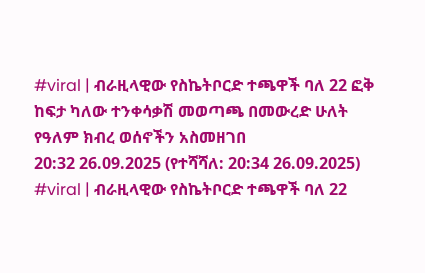#viral | ብራዚላዊው የስኬትቦርድ ተጫዋች ባለ 22 ፎቅ ከፍታ ካለው ተንቀሳቃሽ መወጣጫ በመውረድ ሁለት የዓለም ክብረ ወሰኖችን አስመዘገበ
20:32 26.09.2025 (የተሻሻለ: 20:34 26.09.2025) #viral | ብራዚላዊው የስኬትቦርድ ተጫዋች ባለ 22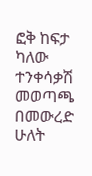ፎቅ ከፍታ ካለው ተንቀሳቃሽ መወጣጫ በመውረድ ሁለት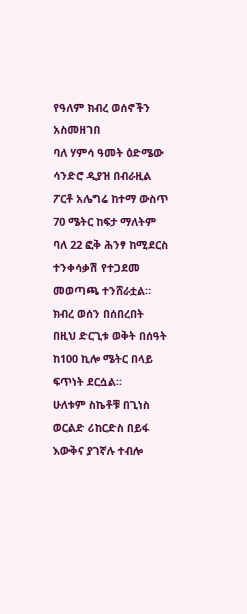የዓለም ክብረ ወሰኖችን አስመዘገበ
ባለ ሃምሳ ዓመት ዕድሜው ሳንድሮ ዲያዝ በብራዚል ፖርቶ አሌግሬ ከተማ ውስጥ 70 ሜትር ከፍታ ማለትም ባለ 22 ፎቅ ሕንፃ ከሚደርስ ተንቀሳቃሽ የተጋደመ መወጣጫ ተንሸራቷል። ክብረ ወሰን በሰበረበት በዚህ ድርጊቱ ወቅት በሰዓት ከ100 ኪሎ ሜትር በላይ ፍጥነት ደርሷል።
ሁለቱም ስኬቶቹ በጊነስ ወርልድ ሪከርድስ በይፋ እውቅና ያገኛሉ ተብሎ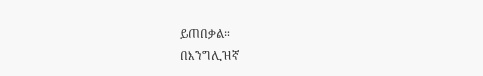ይጠበቃል።
በእንግሊዝኛ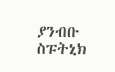ያንብቡ
ስፑትኒክ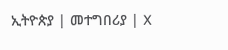ኢትዮጵያ | መተግበሪያ | X